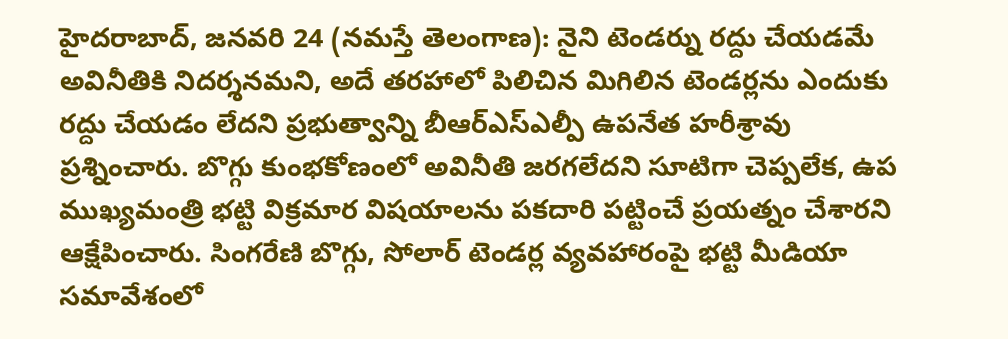హైదరాబాద్, జనవరి 24 (నమస్తే తెలంగాణ): నైని టెండర్ను రద్దు చేయడమే అవినీతికి నిదర్శనమని, అదే తరహాలో పిలిచిన మిగిలిన టెండర్లను ఎందుకు రద్దు చేయడం లేదని ప్రభుత్వాన్ని బీఆర్ఎస్ఎల్పీ ఉపనేత హరీశ్రావు ప్రశ్నించారు. బొగ్గు కుంభకోణంలో అవినీతి జరగలేదని సూటిగా చెప్పలేక, ఉప ముఖ్యమంత్రి భట్టి విక్రమార విషయాలను పకదారి పట్టించే ప్రయత్నం చేశారని ఆక్షేపించారు. సింగరేణి బొగ్గు, సోలార్ టెండర్ల వ్యవహారంపై భట్టి మీడియా సమావేశంలో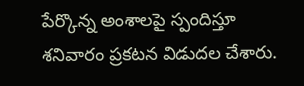పేర్కొన్న అంశాలపై స్పందిస్తూ శనివారం ప్రకటన విడుదల చేశారు.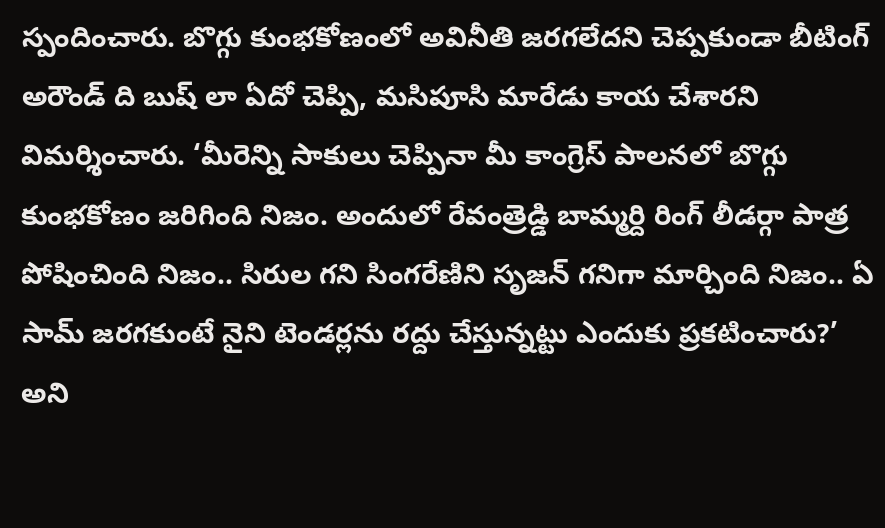స్పందించారు. బొగ్గు కుంభకోణంలో అవినీతి జరగలేదని చెప్పకుండా బీటింగ్ అరౌండ్ ది బుష్ లా ఏదో చెప్పి, మసిపూసి మారేడు కాయ చేశారని విమర్శించారు. ‘మీరెన్ని సాకులు చెప్పినా మీ కాంగ్రెస్ పాలనలో బొగ్గు కుంభకోణం జరిగింది నిజం. అందులో రేవంత్రెడ్డి బామ్మర్ది రింగ్ లీడర్గా పాత్ర పోషించింది నిజం.. సిరుల గని సింగరేణిని సృజన్ గనిగా మార్చింది నిజం.. ఏ సామ్ జరగకుంటే నైని టెండర్లను రద్దు చేస్తున్నట్టు ఎందుకు ప్రకటించారు?’ అని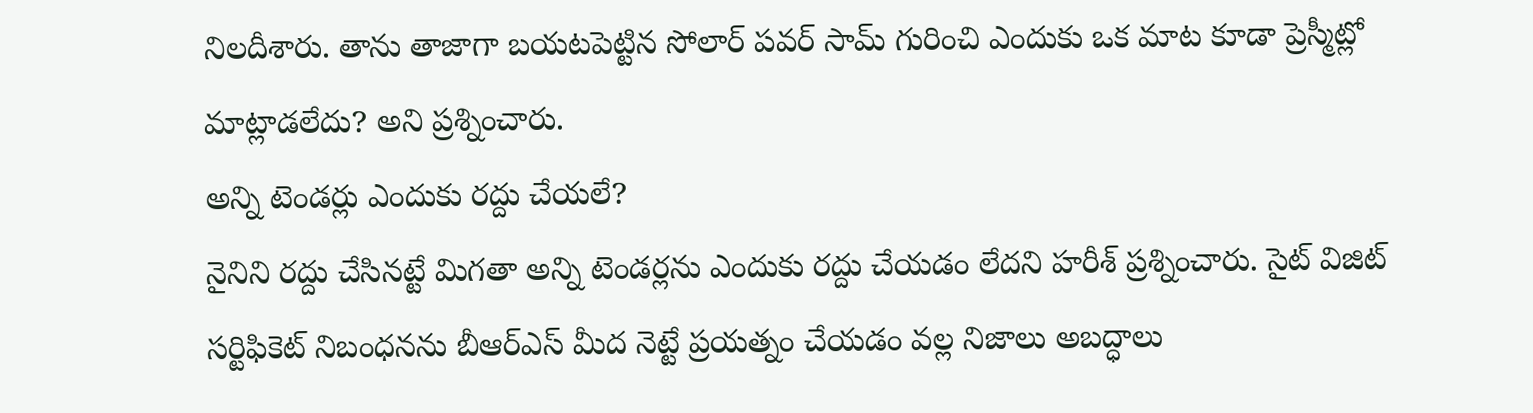నిలదీశారు. తాను తాజాగా బయటపెట్టిన సోలార్ పవర్ సామ్ గురించి ఎందుకు ఒక మాట కూడా ప్రెస్మీట్లో మాట్లాడలేదు? అని ప్రశ్నించారు.
అన్ని టెండర్లు ఎందుకు రద్దు చేయలే?
నైనిని రద్దు చేసినట్టే మిగతా అన్ని టెండర్లను ఎందుకు రద్దు చేయడం లేదని హరీశ్ ప్రశ్నించారు. సైట్ విజిట్ సర్టిఫికెట్ నిబంధనను బీఆర్ఎస్ మీద నెట్టే ప్రయత్నం చేయడం వల్ల నిజాలు అబద్ధాలు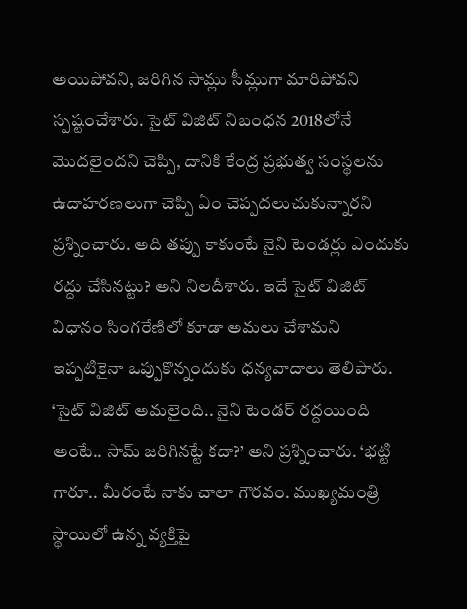అయిపోవని, జరిగిన సామ్లు సీమ్లుగా మారిపోవని స్పష్టంచేశారు. సైట్ విజిట్ నిబంధన 2018లోనే మొదలైందని చెప్పి, దానికి కేంద్ర ప్రభుత్వ సంస్థలను ఉదాహరణలుగా చెప్పి ఏం చెప్పదలుచుకున్నారని ప్రశ్నించారు. అది తప్పు కాకుంటే నైని టెండర్లు ఎందుకు రద్దు చేసినట్టు? అని నిలదీశారు. ఇదే సైట్ విజిట్ విధానం సింగరేణిలో కూడా అమలు చేశామని ఇప్పటికైనా ఒప్పుకొన్నందుకు ధన్యవాదాలు తెలిపారు. ‘సైట్ విజిట్ అమలైంది.. నైని టెండర్ రద్దయింది అంటే.. సామ్ జరిగినట్టే కదా?’ అని ప్రశ్నించారు. ‘భట్టి గారూ.. మీరంటే నాకు చాలా గౌరవం. ముఖ్యమంత్రి స్థాయిలో ఉన్న వ్యక్తిపై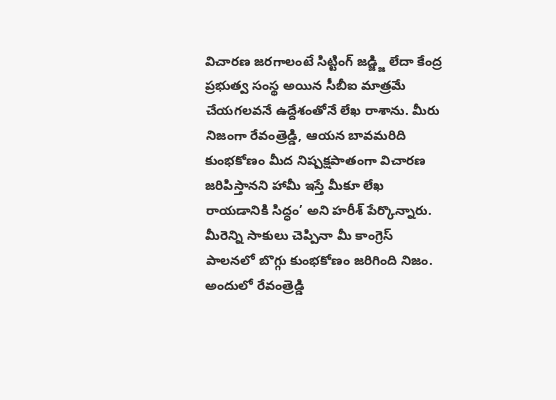విచారణ జరగాలంటే సిట్టింగ్ జడ్జ్జి లేదా కేంద్ర ప్రభుత్వ సంస్థ అయిన సీబీఐ మాత్రమే చేయగలవనే ఉద్దేశంతోనే లేఖ రాశాను. మీరు నిజంగా రేవంత్రెడ్డి, ఆయన బావమరిది కుంభకోణం మీద నిష్పక్షపాతంగా విచారణ జరిపిస్తానని హామీ ఇస్తే మీకూ లేఖ రాయడానికి సిద్ధం’ అని హరీశ్ పేర్కొన్నారు.
మీరెన్ని సాకులు చెప్పినా మీ కాంగ్రెస్ పాలనలో బొగ్గు కుంభకోణం జరిగింది నిజం. అందులో రేవంత్రెడ్డి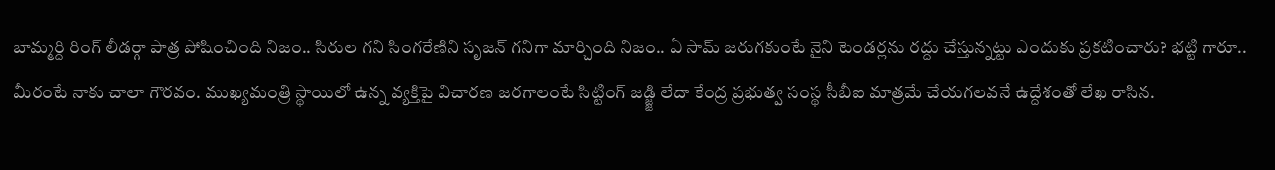బామ్మర్ది రింగ్ లీడర్గా పాత్ర పోషించింది నిజం.. సిరుల గని సింగరేణిని సృజన్ గనిగా మార్చింది నిజం.. ఏ సామ్ జరుగకుంటే నైని టెండర్లను రద్దు చేస్తున్నట్టు ఎందుకు ప్రకటించారు? భట్టి గారూ.. మీరంటే నాకు చాలా గౌరవం. ముఖ్యమంత్రి స్థాయిలో ఉన్న వ్యక్తిపై విచారణ జరగాలంటే సిట్టింగ్ జడ్జ్జి లేదా కేంద్ర ప్రభుత్వ సంస్థ సీబీఐ మాత్రమే చేయగలవనే ఉద్దేశంతో లేఖ రాసిన.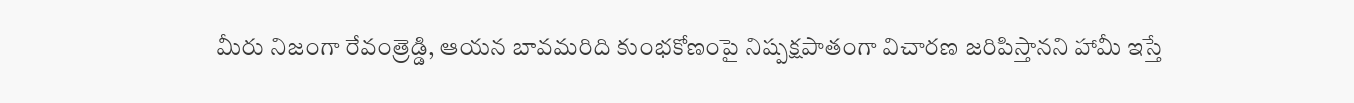మీరు నిజంగా రేవంత్రెడ్డి, ఆయన బావమరిది కుంభకోణంపై నిష్పక్షపాతంగా విచారణ జరిపిస్తానని హామీ ఇస్తే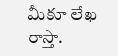మీకూ లేఖ రాస్తా.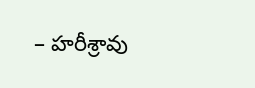– హరీశ్రావు